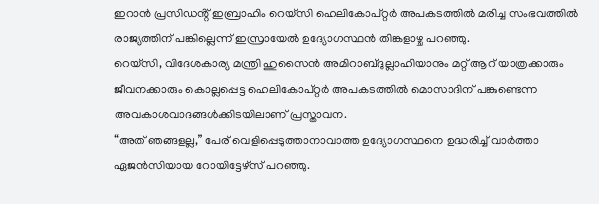ഇറാൻ പ്രസിഡൻ്റ് ഇബ്രാഹിം റെയ്സി ഹെലികോപ്റ്റർ അപകടത്തിൽ മരിച്ച സംഭവത്തിൽ രാജ്യത്തിന് പങ്കില്ലെന്ന് ഇസ്രായേൽ ഉദ്യോഗസ്ഥൻ തിങ്കളാഴ്ച പറഞ്ഞു.
റെയ്സി, വിദേശകാര്യ മന്ത്രി ഹുസൈൻ അമിറാബ്ദുല്ലാഹിയാനും മറ്റ് ആറ് യാത്രക്കാരും ജീവനക്കാരും കൊല്ലപ്പെട്ട ഹെലികോപ്റ്റർ അപകടത്തിൽ മൊസാദിന് പങ്കുണ്ടെന്ന അവകാശവാദങ്ങൾക്കിടയിലാണ് പ്രസ്താവന.
“അത് ഞങ്ങളല്ല,” പേര് വെളിപ്പെടുത്താനാവാത്ത ഉദ്യോഗസ്ഥനെ ഉദ്ധരിച്ച് വാർത്താ ഏജൻസിയായ റോയിട്ടേഴ്സ് പറഞ്ഞു.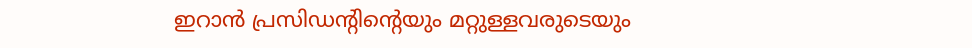ഇറാൻ പ്രസിഡൻ്റിൻ്റെയും മറ്റുള്ളവരുടെയും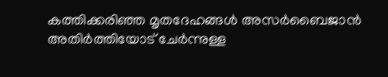കത്തിക്കരിഞ്ഞ മൃതദേഹങ്ങൾ അസർബൈജാൻ അതിർത്തിയോട് ചേർന്നുള്ള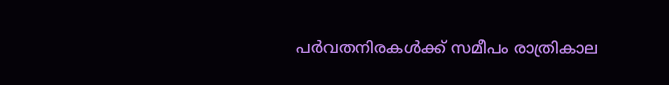പർവതനിരകൾക്ക് സമീപം രാത്രികാല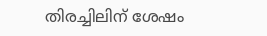തിരച്ചിലിന് ശേഷം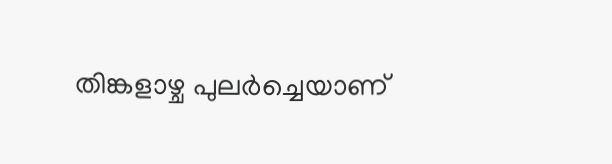തിങ്കളാഴ്ച പുലർച്ചെയാണ്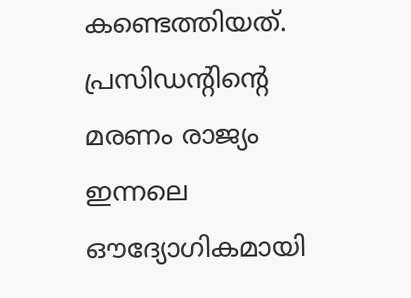കണ്ടെത്തിയത്. പ്രസിഡൻ്റിൻ്റെ മരണം രാജ്യം ഇന്നലെ ഔദ്യോഗികമായി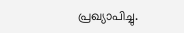പ്രഖ്യാപിച്ചു.